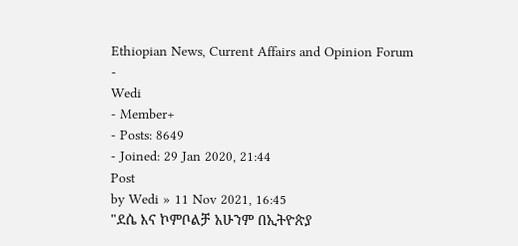Ethiopian News, Current Affairs and Opinion Forum
-
Wedi
- Member+
- Posts: 8649
- Joined: 29 Jan 2020, 21:44
Post
by Wedi » 11 Nov 2021, 16:45
"ደሴ እና ኮምቦልቻ አሁንም በኢትዮጵያ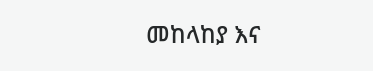መከላከያ እና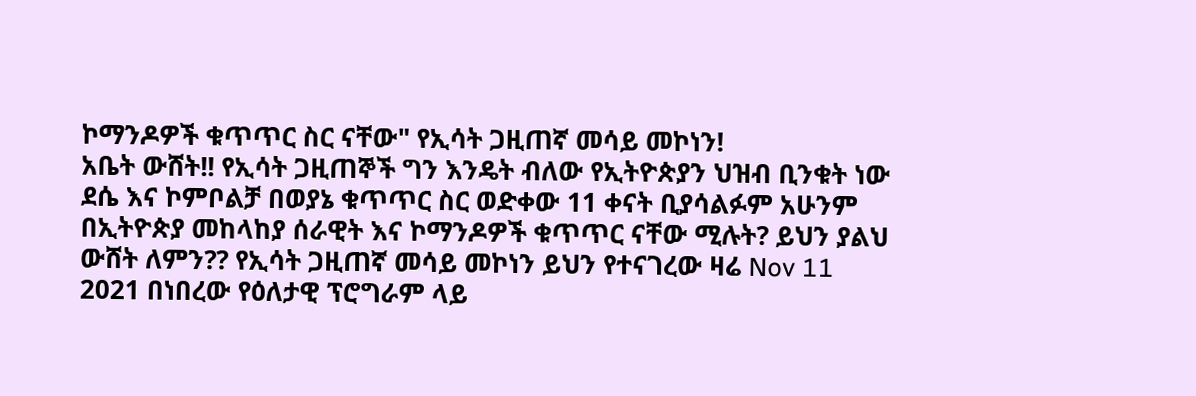ኮማንዶዎች ቁጥጥር ስር ናቸው" የኢሳት ጋዚጠኛ መሳይ መኮነን!
አቤት ውሸት!! የኢሳት ጋዚጠኞች ግን እንዴት ብለው የኢትዮጵያን ህዝብ ቢንቁት ነው ደሴ እና ኮምቦልቻ በወያኔ ቁጥጥር ስር ወድቀው 11 ቀናት ቢያሳልፉም አሁንም በኢትዮጵያ መከላከያ ሰራዊት እና ኮማንዶዎች ቁጥጥር ናቸው ሚሉት? ይህን ያልህ ውሸት ለምን?? የኢሳት ጋዚጠኛ መሳይ መኮነን ይህን የተናገረው ዛሬ Nov 11 2021 በነበረው የዕለታዊ ፕሮግራም ላይ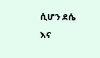ሲሆን ደሴ እና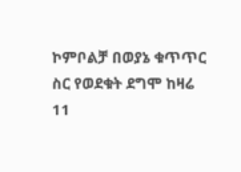ኮምቦልቻ በወያኔ ቁጥጥር ስር የወደቁት ደግሞ ከዛሬ 11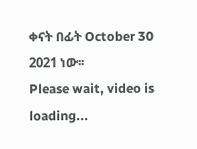ቀናት በፊት October 30 2021 ነው፡፡
Please wait, video is loading...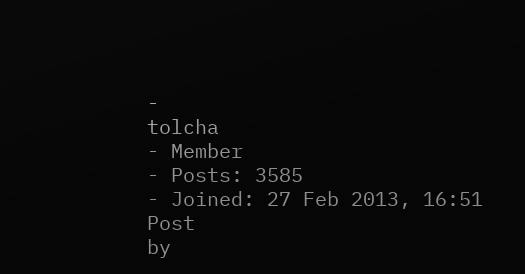-
tolcha
- Member
- Posts: 3585
- Joined: 27 Feb 2013, 16:51
Post
by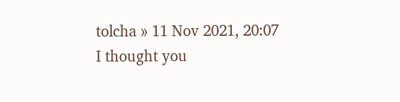tolcha » 11 Nov 2021, 20:07
I thought you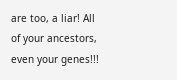are too, a liar! All of your ancestors, even your genes!!!